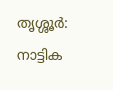തൃശ്ശൂർ: നാട്ടിക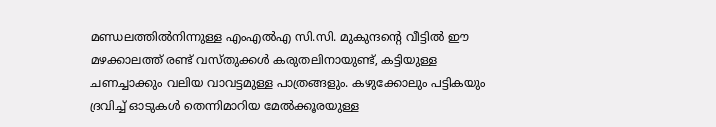മണ്ഡലത്തിൽനിന്നുള്ള എംഎൽഎ സി.സി. മുകുന്ദന്റെ വീട്ടിൽ ഈ മഴക്കാലത്ത് രണ്ട് വസ്തുക്കൾ കരുതലിനായുണ്ട്, കട്ടിയുള്ള ചണച്ചാക്കും വലിയ വാവട്ടമുള്ള പാത്രങ്ങളും. കഴുക്കോലും പട്ടികയും ദ്രവിച്ച് ഓടുകൾ തെന്നിമാറിയ മേൽക്കൂരയുള്ള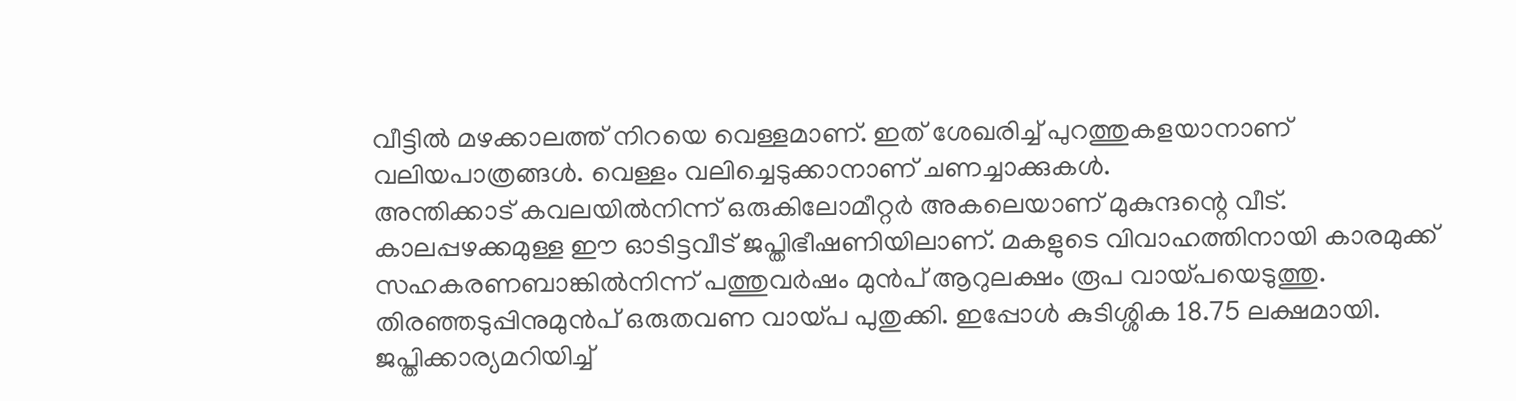വീട്ടിൽ മഴക്കാലത്ത് നിറയെ വെള്ളമാണ്. ഇത് ശേഖരിച്ച് പുറത്തുകളയാനാണ് വലിയപാത്രങ്ങൾ. വെള്ളം വലിച്ചെടുക്കാനാണ് ചണച്ചാക്കുകൾ.
അന്തിക്കാട് കവലയിൽനിന്ന് ഒരുകിലോമീറ്റർ അകലെയാണ് മുകുന്ദന്റെ വീട്. കാലപ്പഴക്കമുള്ള ഈ ഓടിട്ടവീട് ജപ്തിഭീഷണിയിലാണ്. മകളുടെ വിവാഹത്തിനായി കാരമുക്ക് സഹകരണബാങ്കിൽനിന്ന് പത്തുവർഷം മുൻപ് ആറുലക്ഷം രൂപ വായ്പയെടുത്തു. തിരഞ്ഞടുപ്പിനുമുൻപ് ഒരുതവണ വായ്പ പുതുക്കി. ഇപ്പോൾ കുടിശ്ശിക 18.75 ലക്ഷമായി. ജപ്തിക്കാര്യമറിയിച്ച്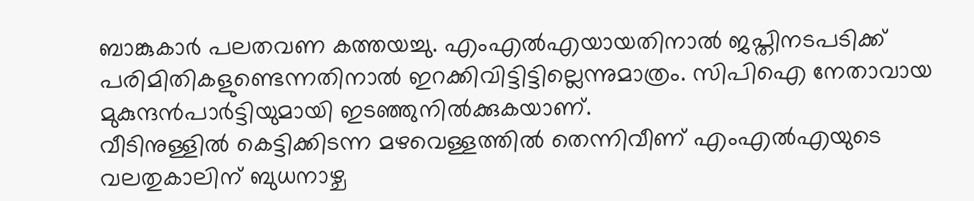ബാങ്കുകാർ പലതവണ കത്തയച്ചു. എംഎൽഎയായതിനാൽ ജപ്തിനടപടിക്ക് പരിമിതികളുണ്ടെന്നതിനാൽ ഇറക്കിവിട്ടിട്ടില്ലെന്നുമാത്രം. സിപിഐ നേതാവായ മുകുന്ദൻപാർട്ടിയുമായി ഇടഞ്ഞുനിൽക്കുകയാണ്.
വീടിനുള്ളിൽ കെട്ടിക്കിടന്ന മഴവെള്ളത്തിൽ തെന്നിവീണ് എംഎൽഎയുടെ വലതുകാലിന് ബുധനാഴ്ച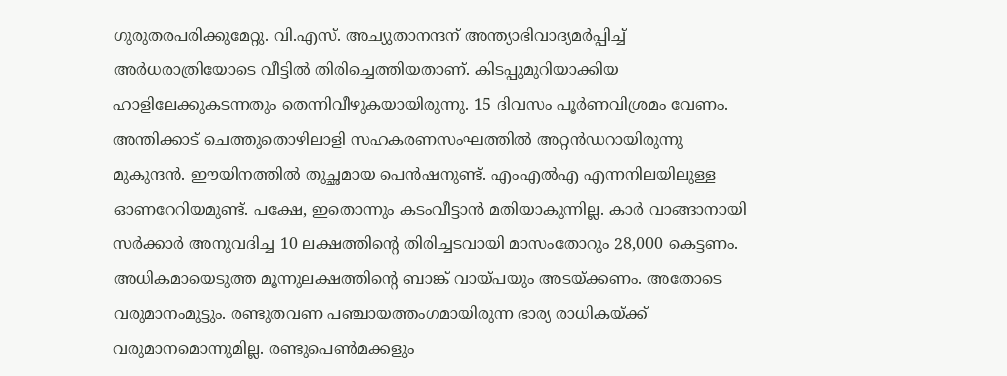ഗുരുതരപരിക്കുമേറ്റു. വി.എസ്. അച്യുതാനന്ദന് അന്ത്യാഭിവാദ്യമർപ്പിച്ച് അർധരാത്രിയോടെ വീട്ടിൽ തിരിച്ചെത്തിയതാണ്. കിടപ്പുമുറിയാക്കിയ ഹാളിലേക്കുകടന്നതും തെന്നിവീഴുകയായിരുന്നു. 15 ദിവസം പൂർണവിശ്രമം വേണം.
അന്തിക്കാട് ചെത്തുതൊഴിലാളി സഹകരണസംഘത്തിൽ അറ്റൻഡറായിരുന്നു മുകുന്ദൻ. ഈയിനത്തിൽ തുച്ഛമായ പെൻഷനുണ്ട്. എംഎൽഎ എന്നനിലയിലുള്ള ഓണറേറിയമുണ്ട്. പക്ഷേ, ഇതൊന്നും കടംവീട്ടാൻ മതിയാകുന്നില്ല. കാർ വാങ്ങാനായി സർക്കാർ അനുവദിച്ച 10 ലക്ഷത്തിന്റെ തിരിച്ചടവായി മാസംതോറും 28,000 കെട്ടണം. അധികമായെടുത്ത മൂന്നുലക്ഷത്തിന്റെ ബാങ്ക് വായ്പയും അടയ്ക്കണം. അതോടെ വരുമാനംമുട്ടും. രണ്ടുതവണ പഞ്ചായത്തംഗമായിരുന്ന ഭാര്യ രാധികയ്ക്ക് വരുമാനമൊന്നുമില്ല. രണ്ടുപെൺമക്കളും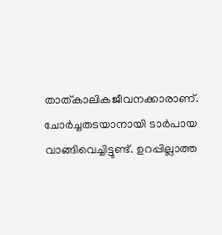താത്കാലികജീവനക്കാരാണ്.
ചോർച്ചതടയാനായി ടാർപായ വാങ്ങിവെച്ചിട്ടുണ്ട്. ഉറപ്പില്ലാത്ത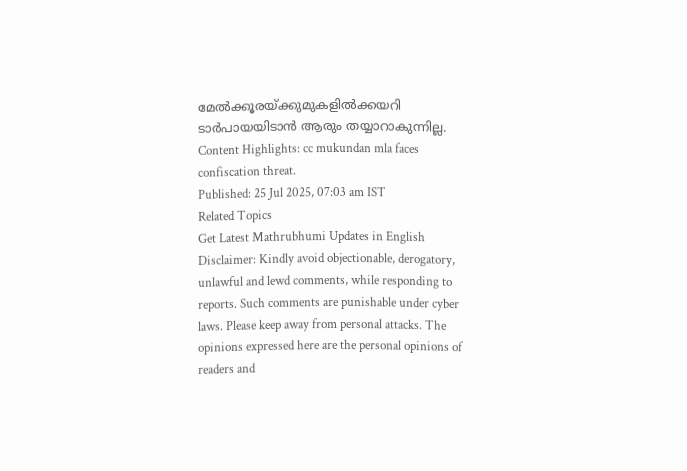മേൽക്കൂരയ്ക്കുമുകളിൽക്കയറി ടാർപായയിടാൻ ആരും തയ്യാറാകുന്നില്ല.
Content Highlights: cc mukundan mla faces confiscation threat.
Published: 25 Jul 2025, 07:03 am IST
Related Topics
Get Latest Mathrubhumi Updates in English
Disclaimer: Kindly avoid objectionable, derogatory, unlawful and lewd comments, while responding to reports. Such comments are punishable under cyber laws. Please keep away from personal attacks. The opinions expressed here are the personal opinions of readers and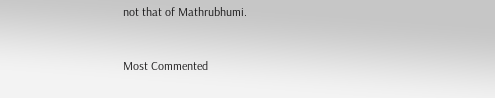not that of Mathrubhumi.


Most Commented